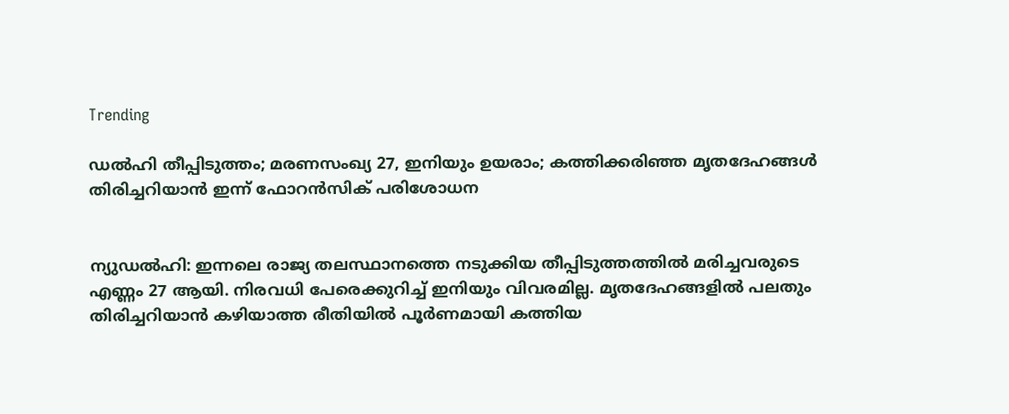Trending

ഡല്‍ഹി തീപ്പിടുത്തം; മരണസംഖ്യ 27, ഇനിയും ഉയരാം; കത്തിക്കരിഞ്ഞ മൃതദേഹങ്ങള്‍ തിരിച്ചറിയാന്‍ ഇന്ന് ഫോറന്‍സിക് പരിശോധന


ന്യുഡല്‍ഹി: ഇന്നലെ രാജ്യ തലസ്ഥാനത്തെ നടുക്കിയ തീപ്പിടുത്തത്തില്‍ മരിച്ചവരുടെ എണ്ണം 27 ആയി. നിരവധി പേരെക്കുറിച്ച് ഇനിയും വിവരമില്ല. മൃതദേഹങ്ങളില്‍ പലതും തിരിച്ചറിയാന്‍ കഴിയാത്ത രീതിയില്‍ പൂര്‍ണമായി കത്തിയ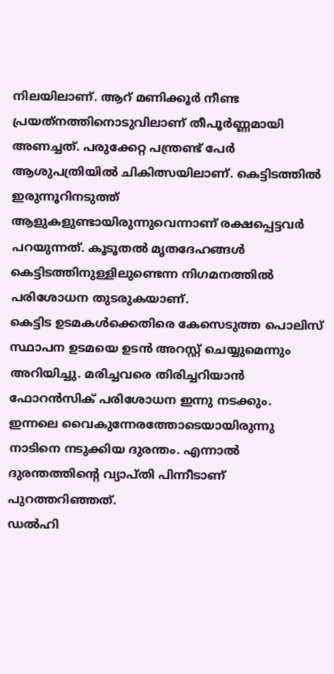നിലയിലാണ്. ആറ് മണിക്കൂര്‍ നീണ്ട പ്രയത്‌നത്തിനൊടുവിലാണ് തീപൂര്‍ണ്ണമായി അണച്ചത്. പരുക്കേറ്റ പന്ത്രണ്ട് പേര്‍ ആശുപത്രിയില്‍ ചികിത്സയിലാണ്. കെട്ടിടത്തില്‍ ഇരുന്നൂറിനടുത്ത് ആളുകളുണ്ടായിരുന്നുവെന്നാണ് രക്ഷപ്പെട്ടവര്‍ പറയുന്നത്. കൂടൂതല്‍ മൃതദേഹങ്ങള്‍ കെട്ടിടത്തിനുള്ളിലുണ്ടെന്ന നിഗമനത്തില്‍ പരിശോധന തുടരുകയാണ്.
കെട്ടിട ഉടമകള്‍ക്കെതിരെ കേസെടുത്ത പൊലിസ് സ്ഥാപന ഉടമയെ ഉടന്‍ അറസ്റ്റ് ചെയ്യുമെന്നും അറിയിച്ചു. മരിച്ചവരെ തിരിച്ചറിയാന്‍ ഫോറന്‍സിക് പരിശോധന ഇന്നു നടക്കും.
ഇന്നലെ വൈകുന്നേരത്തോടെയായിരുന്നു നാടിനെ നടുക്കിയ ദുരന്തം. എന്നാല്‍ ദുരന്തത്തിന്റെ വ്യാപ്തി പിന്നീടാണ് പുറത്തറിഞ്ഞത്.
ഡല്‍ഹി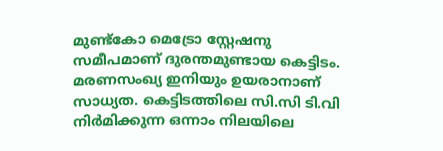മുണ്ട്കോ മെട്രോ സ്റ്റേഷനു സമീപമാണ് ദുരന്തമുണ്ടായ കെട്ടിടം. മരണസംഖ്യ ഇനിയും ഉയരാനാണ് സാധ്യത. കെട്ടിടത്തിലെ സി.സി ടി.വി നിര്‍മിക്കുന്ന ഒന്നാം നിലയിലെ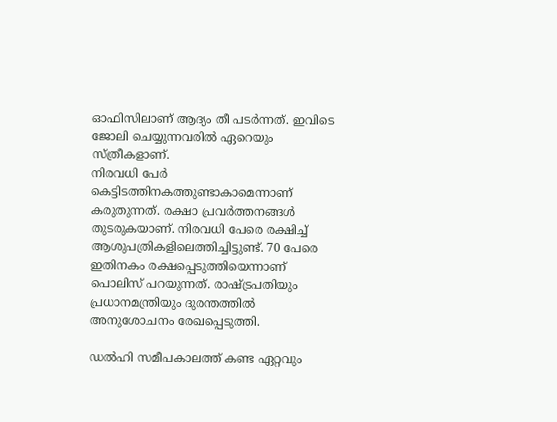ഓഫിസിലാണ് ആദ്യം തീ പടര്‍ന്നത്. ഇവിടെ ജോലി ചെയ്യുന്നവരില്‍ ഏറെയും സ്ത്രീകളാണ്.
നിരവധി പേര്‍ കെട്ടിടത്തിനകത്തുണ്ടാകാമെന്നാണ് കരുതുന്നത്. രക്ഷാ പ്രവര്‍ത്തനങ്ങള്‍ തുടരുകയാണ്. നിരവധി പേരെ രക്ഷിച്ച് ആശുപത്രികളിലെത്തിച്ചിട്ടുണ്ട്. 70 പേരെ ഇതിനകം രക്ഷപ്പെടുത്തിയെന്നാണ് പൊലിസ് പറയുന്നത്. രാഷ്ട്രപതിയും പ്രധാനമന്ത്രിയും ദുരന്തത്തില്‍ അനുശോചനം രേഖപ്പെടുത്തി.

ഡല്‍ഹി സമീപകാലത്ത് കണ്ട ഏറ്റവും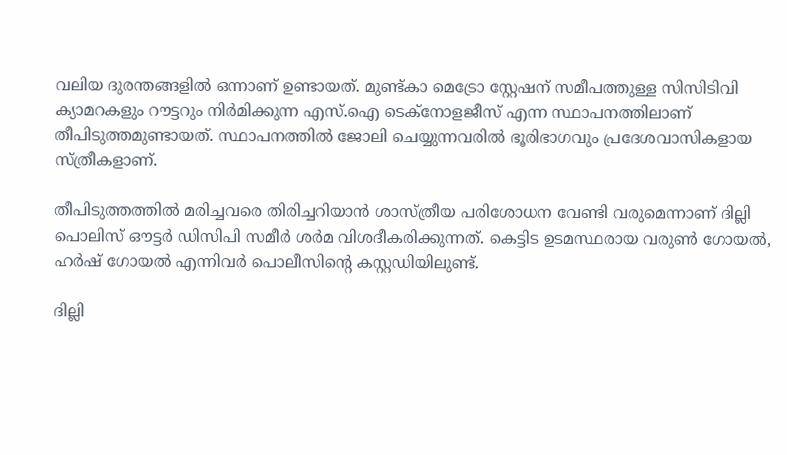വലിയ ദുരന്തങ്ങളില്‍ ഒന്നാണ് ഉണ്ടായത്. മുണ്ട്കാ മെട്രോ സ്റ്റേഷന് സമീപത്തുള്ള സിസിടിവി ക്യാമറകളും റൗട്ടറും നിര്‍മിക്കുന്ന എസ്.ഐ ടെക്‌നോളജീസ് എന്ന സ്ഥാപനത്തിലാണ് തീപിടുത്തമുണ്ടായത്. സ്ഥാപനത്തില്‍ ജോലി ചെയ്യുന്നവരില്‍ ഭൂരിഭാഗവും പ്രദേശവാസികളായ സ്ത്രീകളാണ്.

തീപിടുത്തത്തില്‍ മരിച്ചവരെ തിരിച്ചറിയാന്‍ ശാസ്ത്രീയ പരിശോധന വേണ്ടി വരുമെന്നാണ് ദില്ലി പൊലിസ് ഔട്ടര്‍ ഡിസിപി സമീര്‍ ശര്‍മ വിശദീകരിക്കുന്നത്. കെട്ടിട ഉടമസ്ഥരായ വരുണ്‍ ഗോയല്‍, ഹര്‍ഷ് ഗോയല്‍ എന്നിവര്‍ പൊലീസിന്റെ കസ്റ്റഡിയിലുണ്ട്.

ദില്ലി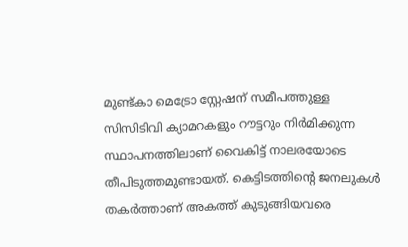മുണ്ട്കാ മെട്രോ സ്റ്റേഷന് സമീപത്തുള്ള സിസിടിവി ക്യാമറകളും റൗട്ടറും നിര്‍മിക്കുന്ന സ്ഥാപനത്തിലാണ് വൈകിട്ട് നാലരയോടെ തീപിടുത്തമുണ്ടായത്. കെട്ടിടത്തിന്റെ ജനലുകള്‍ തകര്‍ത്താണ് അകത്ത് കുടുങ്ങിയവരെ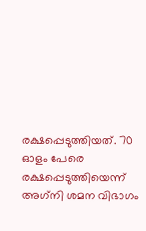രക്ഷപ്പെടുത്തിയത്. 70 ഓളം പേരെ രക്ഷപ്പെടുത്തിയെന്ന് അഗ്‌നി ശമന വിഭാഗം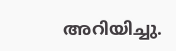അറിയിച്ചു.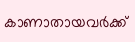കാണാതായവര്‍ക്ക്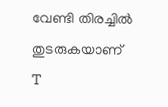വേണ്ടി തിരച്ചില്‍ തുടരുകയാണ്
T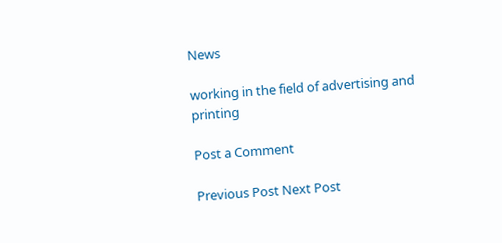News

working in the field of advertising and printing

Post a Comment

Previous Post Next Post